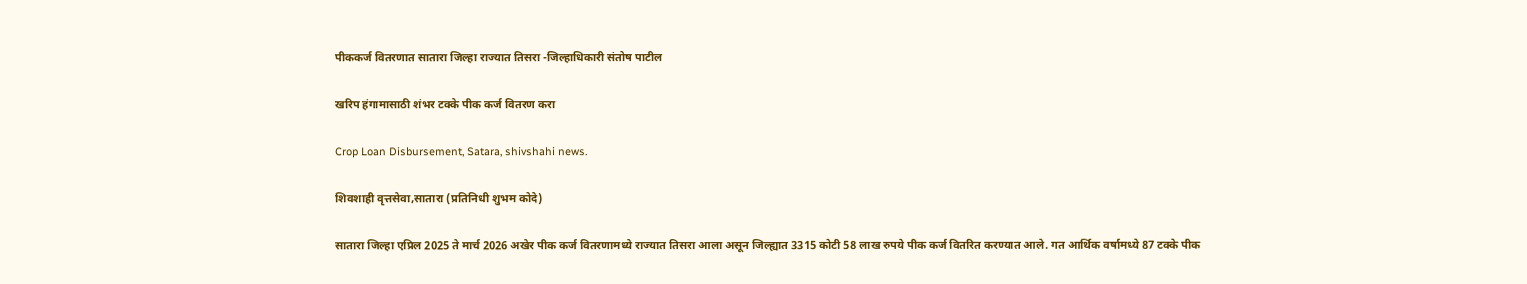पीककर्ज वितरणात सातारा जिल्हा राज्यात तिसरा -जिल्हाधिकारी संतोष पाटील

खरिप हंगामासाठी शंभर टक्के पीक कर्ज वितरण करा

Crop Loan Disbursement, Satara, shivshahi news.

शिवशाही वृत्तसेवा,सातारा (प्रतिनिधी शुभम कोदे)

सातारा जिल्हा एप्रिल 2025 ते मार्च 2026 अखेर पीक कर्ज वितरणामध्ये राज्यात तिसरा आला असून जिल्ह्यात 3315 कोटी 58 लाख रुपये पीक कर्ज वितरित करण्यात आले. गत आर्थिक वर्षामध्ये 87 टक्के पीक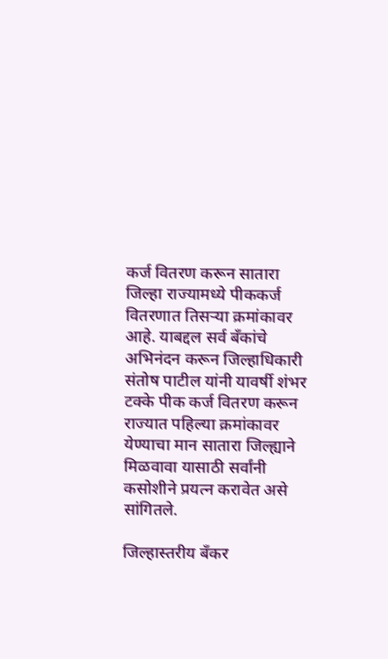कर्ज वितरण करून सातारा जिल्हा राज्यामध्ये पीककर्ज वितरणात तिसऱ्या क्रमांकावर आहे. याबद्दल सर्व बँकांचे अभिनंदन करून जिल्हाधिकारी संतोष पाटील यांनी यावर्षी शंभर टक्के पीक कर्ज वितरण करून राज्यात पहिल्या क्रमांकावर येण्याचा मान सातारा जिल्ह्याने मिळवावा यासाठी सर्वांनी कसोशीने प्रयत्न करावेत असे सांगितले.

जिल्हास्तरीय बँकर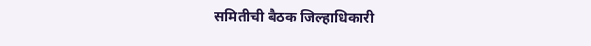समितीची बैठक जिल्हाधिकारी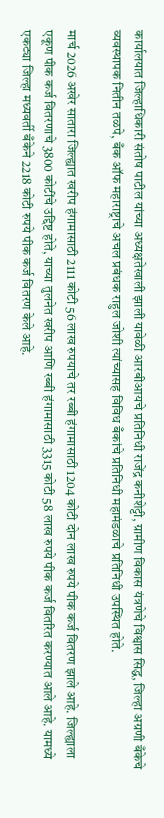कार्यालयात जिल्हाधिकारी संतोष पाटील यांच्या अध्यक्षतेखाली झाली यावेळी आरबीआयचे प्रतिनिधी राजेंद्र कनीशेट्टी, ग्रामीण विकास यंत्रणेचे विश्वास सिद्ध, जिल्हा अग्रणी बँकेचे व्यवस्थापक नितीन तळपे, बँक ऑफ महाराष्ट्राचे अचल प्रबंधक राहुल जोशी त्यांच्यासह विविध बँकांचे प्रतिनिधी महामंडळाचे प्रतिनिधी उपस्थित होते.

मार्च 2026 अखेर सातारा जिल्ह्यात खरीप हंगामासाठी 2111 कोटी 56 लाख रुपयाचे तर रब्बी हंगामासाठी 1204 कोटी दोन लाख रुपये पीक कर्ज वितरण झाले आहे. जिल्ह्याला एकूण पीक कर्ज वितरणाचे 3800 कोटींचे उद्दिष्ट होते, याच्या तुलनेत खरीप आणि रब्बी हंगामासाठी 3315 कोटी 58 लाख रुपये पीक कर्ज वितरित करण्यात आले आहे. यामध्ये एकट्या जिल्हा मध्यवर्ती बँकेने 2218 कोटी रुपये पीक कर्ज वितरण केले आहे.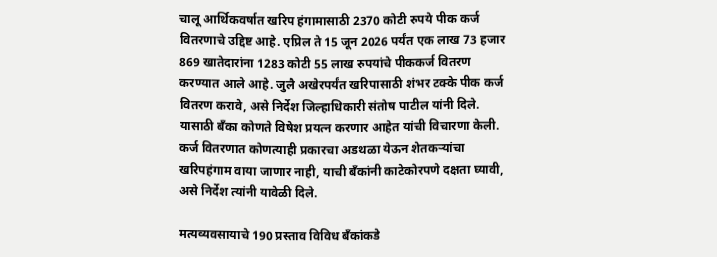चालू आर्थिकवर्षात खरिप हंगामासाठी 2370 कोटी रुपये पीक कर्ज वितरणाचे उद्दिष्ट आहे. एप्रिल ते 15 जून 2026 पर्यंत एक लाख 73 हजार 869 खातेदारांना 1283 कोटी 55 लाख रुपयांचे पीककर्ज वितरण करण्यात आले आहे. जुलै अखेरपर्यंत खरिपासाठी शंभर टक्के पीक कर्ज वितरण करावे, असे निर्देश जिल्हाधिकारी संतोष पाटील यांनी दिले. यासाठी बॅंका कोणते विषेश प्रयत्न करणार आहेत यांची विचारणा केली. कर्ज वितरणात कोणत्याही प्रकारचा अडथळा येऊन शेतकऱ्यांचा खरिपहंगाम वाया जाणार नाही, याची बँकांनी काटेकोरपणे दक्षता घ्यावी, असे निर्देश त्यांनी यावेळी दिले.

मत्यव्यवसायाचे 190 प्रस्ताव विविध बँकांकडे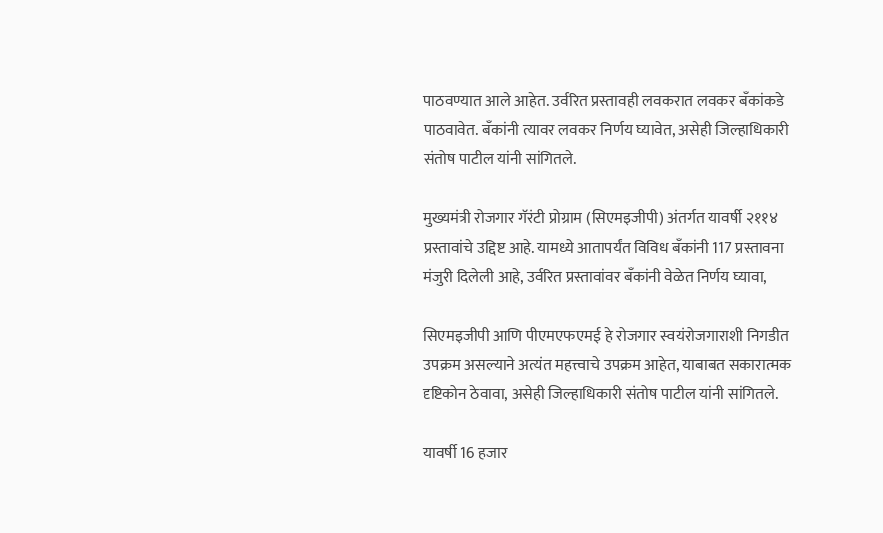पाठवण्यात आले आहेत. उर्वरित प्रस्तावही लवकरात लवकर बॅंकांकडे पाठवावेत. बॅंकांनी त्यावर लवकर निर्णय घ्यावेत, असेही जिल्हाधिकारी संतोष पाटील यांनी सांगितले.

मुख्यमंत्री रोजगार गॅरंटी प्रोग्राम (सिएमइजीपी) अंतर्गत यावर्षी २११४ प्रस्तावांचे उद्दिष्ट आहे. यामध्ये आतापर्यंत विविध बँकांनी 117 प्रस्तावना मंजुरी दिलेली आहे, उर्वरित प्रस्तावांवर बँकांनी वेळेत निर्णय घ्यावा,

सिएमइजीपी आणि पीएमएफएमई हे रोजगार स्वयंरोजगाराशी निगडीत उपक्रम असल्याने अत्यंत महत्त्वाचे उपक्रम आहेत, याबाबत सकारात्मक दृष्टिकोन ठेवावा, असेही जिल्हाधिकारी संतोष पाटील यांनी सांगितले.

यावर्षी 16 हजार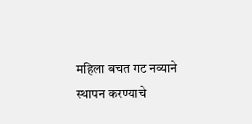महिला बचत गट नव्याने स्थापन करण्याचे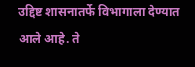उद्दिष्ट शासनातर्फे विभागाला देण्यात आले आहे. ते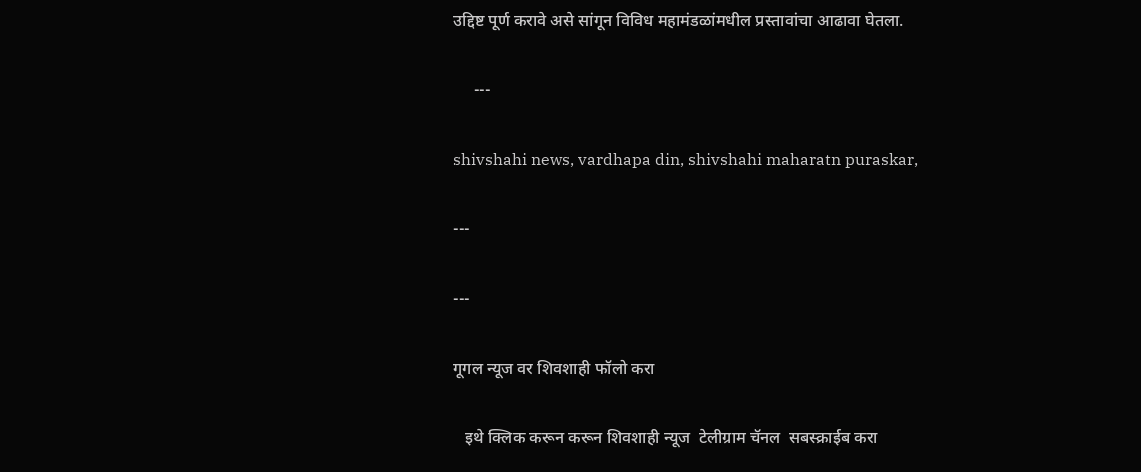उद्दिष्ट पूर्ण करावे असे सांगून विविध महामंडळांमधील प्रस्तावांचा आढावा घेतला.

     ---

shivshahi news, vardhapa din, shivshahi maharatn puraskar,

---

---

गूगल न्यूज वर शिवशाही फॉलो करा

   इथे क्लिक करून करून शिवशाही न्यूज  टेलीग्राम चॅनल  सबस्क्राईब करा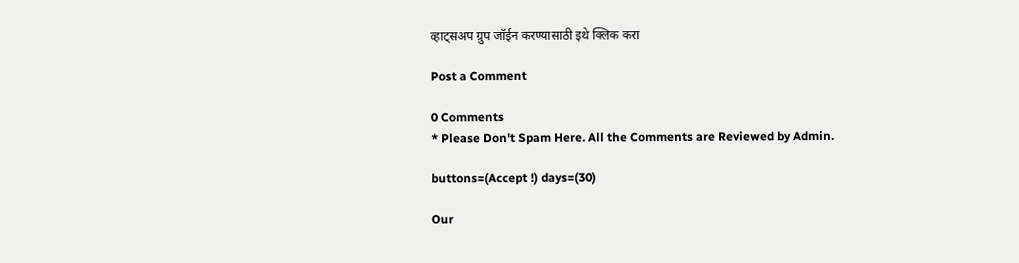व्हाट्सअप ग्रुप जॉईन करण्यासाठी इथे क्लिक करा

Post a Comment

0 Comments
* Please Don't Spam Here. All the Comments are Reviewed by Admin.

buttons=(Accept !) days=(30)

Our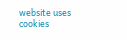website uses cookies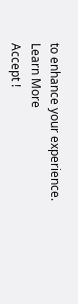to enhance your experience. Learn More
Accept !